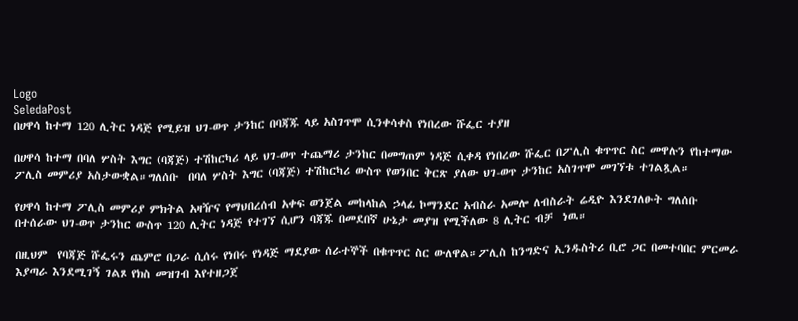Logo
SeledaPost
በሀዋሳ ከተማ 120 ሊትር ነዳጅ የሚይዝ ህገ-ወጥ ታንከር በባጃጁ ላይ አስገጥሞ ሲንቀሳቀስ የነበረው ሹፌር ተያዘ

በሀዋሳ ከተማ በባለ ሦስት እግር (ባጃጅ) ተሽከርካሪ ላይ ህገ-ወጥ ተጨማሪ ታንከር በመግጠም ነዳጅ ሲቀዳ የነበረው ሹፌር በፖሊስ ቁጥጥር ስር መዋሉን የከተማው ፖሊስ መምሪያ አስታውቋል።ግለሰቡ  በባለ ሦስት እግር (ባጃጅ) ተሽከርካሪ ውስጥ የወንበር ቅርጽ ያለው ህገ-ወጥ ታንከር አስገጥሞ መገኘቱ ተገልጿል።

የሀዋሳ ከተማ ፖሊስ መምሪያ ምክትል አዛዥና የማህበረሰብ አቀፍ ወንጀል መከላከል ኃላፊ ኮማንደር አብስራ አመሎ ለብስራት ሬዲዮ እንደገለፁት ግለሰቡ  በተሰራው ህገ-ወጥ ታንከር ውስጥ 120 ሊትር ነዳጅ የተገኘ ሲሆን ባጃጁ በመደበኛ ሁኔታ መያዝ የሚችለው 8 ሊትር ብቻ  ነዉ።

በዚህም  የባጃጅ ሹፌሩን ጨምሮ በጋራ ሲሰሩ የነበሩ የነዳጅ ማደያው ሰራተኞች በቁጥጥር ስር ውለዋል።ፖሊስ ከንግድና ኢንዱስትሪ ቢሮ ጋር በመተባበር ምርመራ እያጣራ እንደሚገኝ ገልጾ የክስ መዝገብ እየተዘጋጀ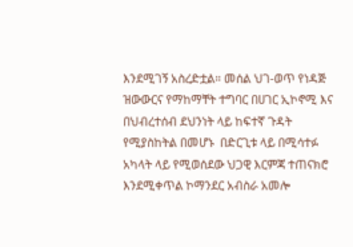እንደሚገኝ አስረድቷል። መሰል ህገ-ወጥ የነዳጅ ዝውውርና የማከማቸት ተግባር በሀገር ኢኮኖሚ እና በህብረተሰብ ደህንነት ላይ ከፍተኛ ጉዳት የሚያስከትል በመሆኑ  በድርጊቱ ላይ በሚሳተፉ አካላት ላይ የሚወሰደው ህጋዊ እርምጃ ተጠናክሮ እንደሚቀጥል ኮማንደር አብስራ አመሎ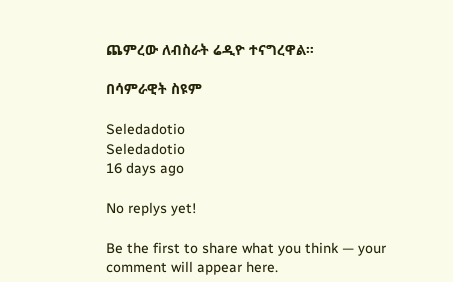ጨምረው ለብስራት ሬዲዮ ተናግረዋል።

በሳምራዊት ስዩም

Seledadotio
Seledadotio
16 days ago

No replys yet!

Be the first to share what you think — your comment will appear here.